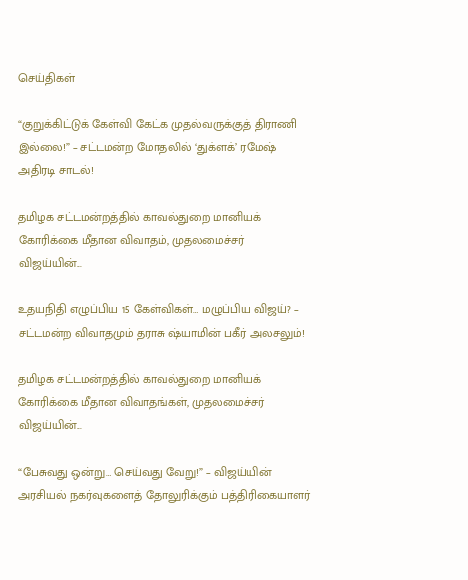செய்திகள்

“குறுக்கிட்டுக் கேள்வி கேட்க முதல்வருக்குத் திராணி இல்லை!” – சட்டமன்ற மோதலில் ‘துக்ளக்’ ரமேஷ் அதிரடி சாடல்!

தமிழக சட்டமன்றத்தில் காவல்துறை மானியக் கோரிக்கை மீதான விவாதம், முதலமைச்சர் விஜய்யின்...

உதயநிதி எழுப்பிய 15 கேள்விகள்… மழுப்பிய விஜய்? – சட்டமன்ற விவாதமும் தராசு ஷ்யாமின் பகீர் அலசலும்!

தமிழக சட்டமன்றத்தில் காவல்துறை மானியக் கோரிக்கை மீதான விவாதங்கள், முதலமைச்சர் விஜய்யின்...

“பேசுவது ஒன்று… செய்வது வேறு!” – விஜய்யின் அரசியல் நகர்வுகளைத் தோலுரிக்கும் பத்திரிகையாளர்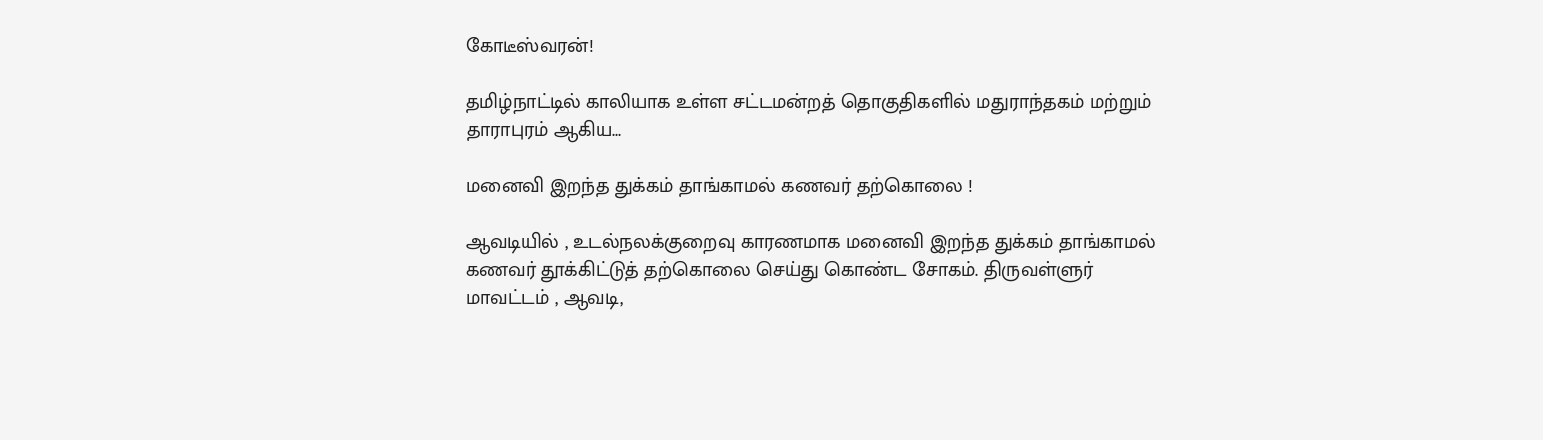கோடீஸ்வரன்!

தமிழ்நாட்டில் காலியாக உள்ள சட்டமன்றத் தொகுதிகளில் மதுராந்தகம் மற்றும் தாராபுரம் ஆகிய...

மனைவி இறந்த துக்கம் தாங்காமல் கணவர் தற்கொலை !

ஆவடியில் , உடல்நலக்குறைவு காரணமாக மனைவி இறந்த துக்கம் தாங்காமல் கணவர் தூக்கிட்டுத் தற்கொலை செய்து கொண்ட சோகம். திருவள்ளுர் மாவட்டம் , ஆவடி,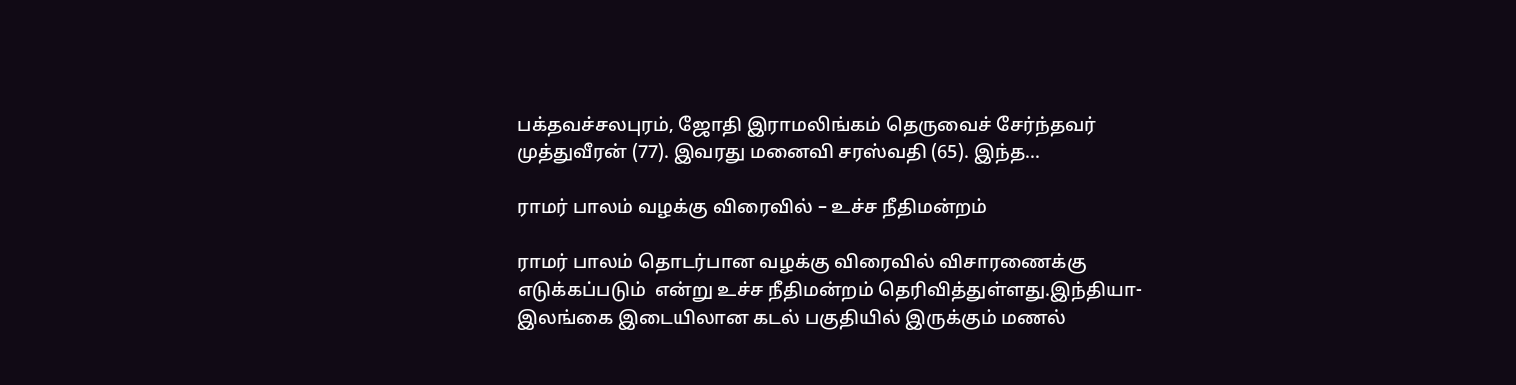பக்தவச்சலபுரம், ஜோதி இராமலிங்கம் தெருவைச் சேர்ந்தவர் முத்துவீரன் (77). இவரது மனைவி சரஸ்வதி (65). இந்த...

ராமர் பாலம் வழக்கு விரைவில் – உச்ச நீதிமன்றம்

ராமர் பாலம் தொடர்பான வழக்கு விரைவில் விசாரணைக்கு எடுக்கப்படும்  என்று உச்ச நீதிமன்றம் தெரிவித்துள்ளது.இந்தியா-இலங்கை இடையிலான கடல் பகுதியில் இருக்கும் மணல்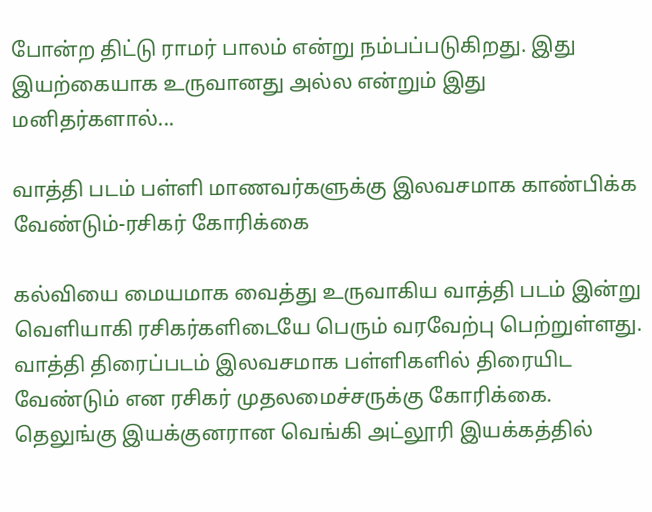போன்ற திட்டு ராமர் பாலம் என்று நம்பப்படுகிறது. இது இயற்கையாக உருவானது அல்ல என்றும் இது மனிதர்களால்...

வாத்தி படம் பள்ளி மாணவர்களுக்கு இலவசமாக காண்பிக்க வேண்டும்-ரசிகர் கோரிக்கை

கல்வியை மையமாக வைத்து உருவாகிய வாத்தி படம் இன்று வெளியாகி ரசிகர்களிடையே பெரும் வரவேற்பு பெற்றுள்ளது. வாத்தி திரைப்படம் இலவசமாக பள்ளிகளில் திரையிட வேண்டும் என ரசிகர் முதலமைச்சருக்கு கோரிக்கை.  தெலுங்கு இயக்குனரான வெங்கி அட்லூரி இயக்கத்தில்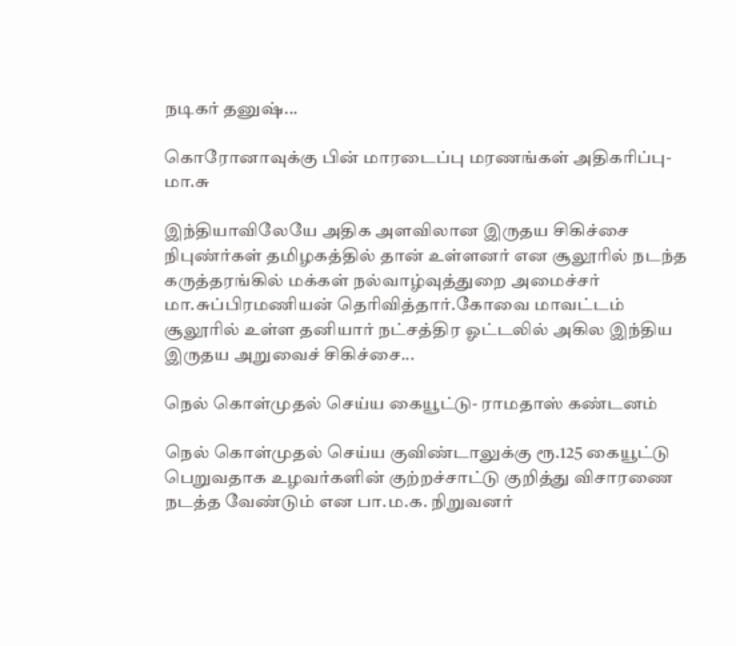நடிகர் தனுஷ்...

கொரோனாவுக்கு பின் மாரடைப்பு மரணங்கள் அதிகரிப்பு- மா.சு

இந்தியாவிலேயே அதிக அளவிலான இருதய சிகிச்சை நிபுண்ர்கள் தமிழகத்தில் தான் உள்ளனர் என சூலூரில் நடந்த கருத்தரங்கில் மக்கள் நல்வாழ்வுத்துறை அமைச்சர் மா.சுப்பிரமணியன் தெரிவித்தார்.கோவை மாவட்டம் சூலூரில் உள்ள தனியார் நட்சத்திர ஓட்டலில் அகில இந்திய இருதய அறுவைச் சிகிச்சை...

நெல் கொள்முதல் செய்ய கையூட்டு- ராமதாஸ் கண்டனம்

நெல் கொள்முதல் செய்ய குவிண்டாலுக்கு ரூ.125 கையூட்டு பெறுவதாக உழவர்களின் குற்றச்சாட்டு குறித்து விசாரணை நடத்த வேண்டும் என பா.ம.க. நிறுவனர்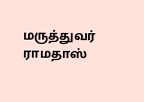மருத்துவர் ராமதாஸ்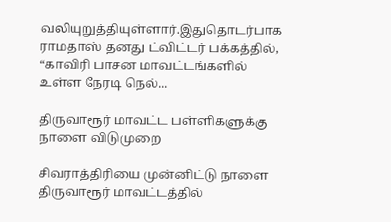வலியுறுத்தியுள்ளார்.இதுதொடர்பாக ராமதாஸ் தனது ட்விட்டர் பக்கத்தில், “காவிரி பாசன மாவட்டங்களில் உள்ள நேரடி நெல்...

திருவாரூர் மாவட்ட பள்ளிகளுக்கு நாளை விடுமுறை

சிவராத்திரியை முன்னிட்டு நாளை திருவாரூர் மாவட்டத்தில்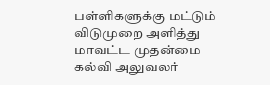பள்ளிகளுக்கு மட்டும் விடுமுறை அளித்து மாவட்ட முதன்மை கல்வி அலுவலர்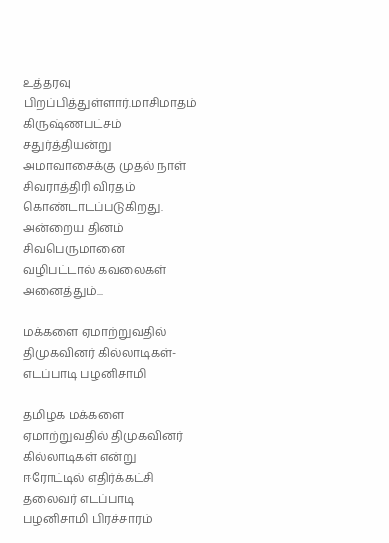உத்தரவு பிறப்பித்துள்ளார்.மாசிமாதம் கிருஷ்ணபட்சம் சதுர்த்தியன்று அமாவாசைக்கு முதல் நாள் சிவராத்திரி விரதம் கொண்டாடப்படுகிறது. அன்றைய தினம் சிவபெருமானை வழிபட்டால் கவலைகள் அனைத்தும்...

மக்களை ஏமாற்றுவதில் திமுகவினர் கில்லாடிகள்- எடப்பாடி பழனிசாமி

தமிழக மக்களை ஏமாற்றுவதில் திமுகவினர் கில்லாடிகள் என்று ஈரோட்டில் எதிர்க்கட்சி தலைவர் எடப்பாடி பழனிசாமி பிரச்சாரம்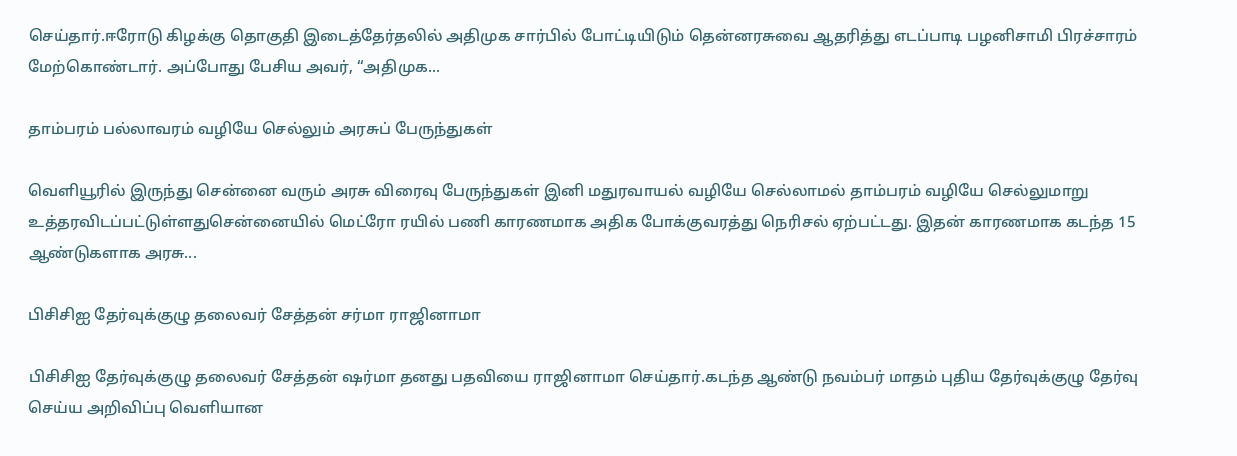செய்தார்.ஈரோடு கிழக்கு தொகுதி இடைத்தேர்தலில் அதிமுக சார்பில் போட்டியிடும் தென்னரசுவை ஆதரித்து எடப்பாடி பழனிசாமி பிரச்சாரம் மேற்கொண்டார். அப்போது பேசிய அவர், “அதிமுக...

தாம்பரம் பல்லாவரம் வழியே செல்லும் அரசுப் பேருந்துகள்

வெளியூரில் இருந்து சென்னை வரும் அரசு விரைவு பேருந்துகள் இனி மதுரவாயல் வழியே செல்லாமல் தாம்பரம் வழியே செல்லுமாறு உத்தரவிடப்பட்டுள்ளதுசென்னையில் மெட்ரோ ரயில் பணி காரணமாக அதிக போக்குவரத்து நெரிசல் ஏற்பட்டது. இதன் காரணமாக கடந்த 15 ஆண்டுகளாக அரசு...

பிசிசிஐ தேர்வுக்குழு தலைவர் சேத்தன் சர்மா ராஜினாமா

பிசிசிஐ தேர்வுக்குழு தலைவர் சேத்தன் ஷர்மா தனது பதவியை ராஜினாமா செய்தார்.கடந்த ஆண்டு நவம்பர் மாதம் புதிய தேர்வுக்குழு தேர்வு செய்ய அறிவிப்பு வெளியான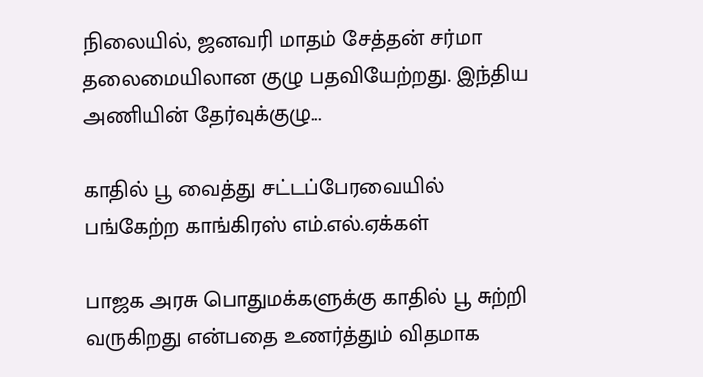நிலையில், ஜனவரி மாதம் சேத்தன் சர்மா தலைமையிலான குழு பதவியேற்றது. இந்திய அணியின் தேர்வுக்குழு...

காதில் பூ வைத்து சட்டப்பேரவையில் பங்கேற்ற காங்கிரஸ் எம்.எல்.ஏக்கள்

பாஜக அரசு பொதுமக்களுக்கு காதில் பூ சுற்றி வருகிறது என்பதை உணர்த்தும் விதமாக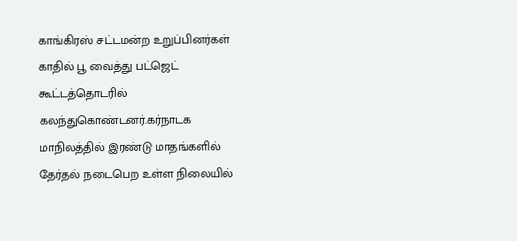காங்கிரஸ் சட்டமன்ற உறுப்பினர்கள் காதில் பூ வைத்து பட்ஜெட் கூட்டத்தொடரில் கலந்துகொண்டனர்.கர்நாடக மாநிலத்தில் இரண்டு மாதங்களில் தேர்தல் நடைபெற உள்ள நிலையில்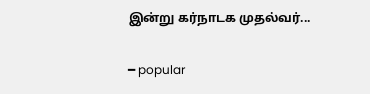இன்று கர்நாடக முதல்வர்...

━ popular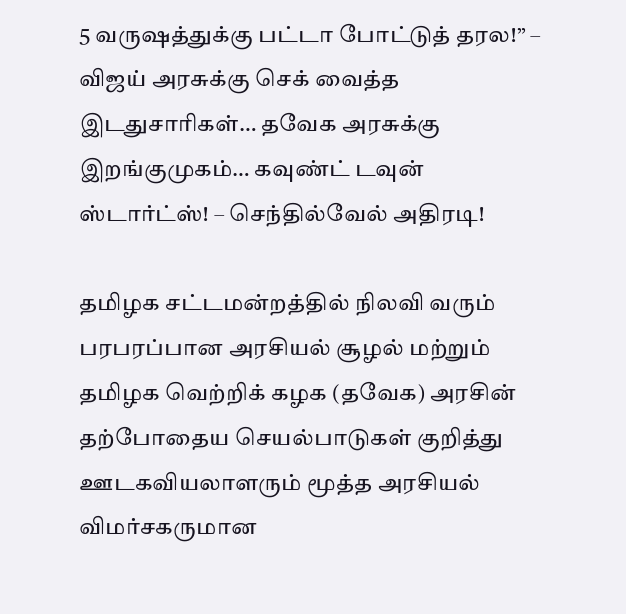5 வருஷத்துக்கு பட்டா போட்டுத் தரல!” – விஜய் அரசுக்கு செக் வைத்த இடதுசாரிகள்… தவேக அரசுக்கு இறங்குமுகம்… கவுண்ட் டவுன் ஸ்டார்ட்ஸ்! – செந்தில்வேல் அதிரடி!

தமிழக சட்டமன்றத்தில் நிலவி வரும் பரபரப்பான அரசியல் சூழல் மற்றும் தமிழக வெற்றிக் கழக (தவேக) அரசின் தற்போதைய செயல்பாடுகள் குறித்து ஊடகவியலாளரும் மூத்த அரசியல் விமர்சகருமான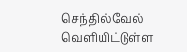செந்தில்வேல் வெளியிட்டுள்ள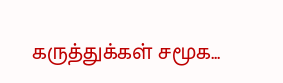கருத்துக்கள் சமூக...